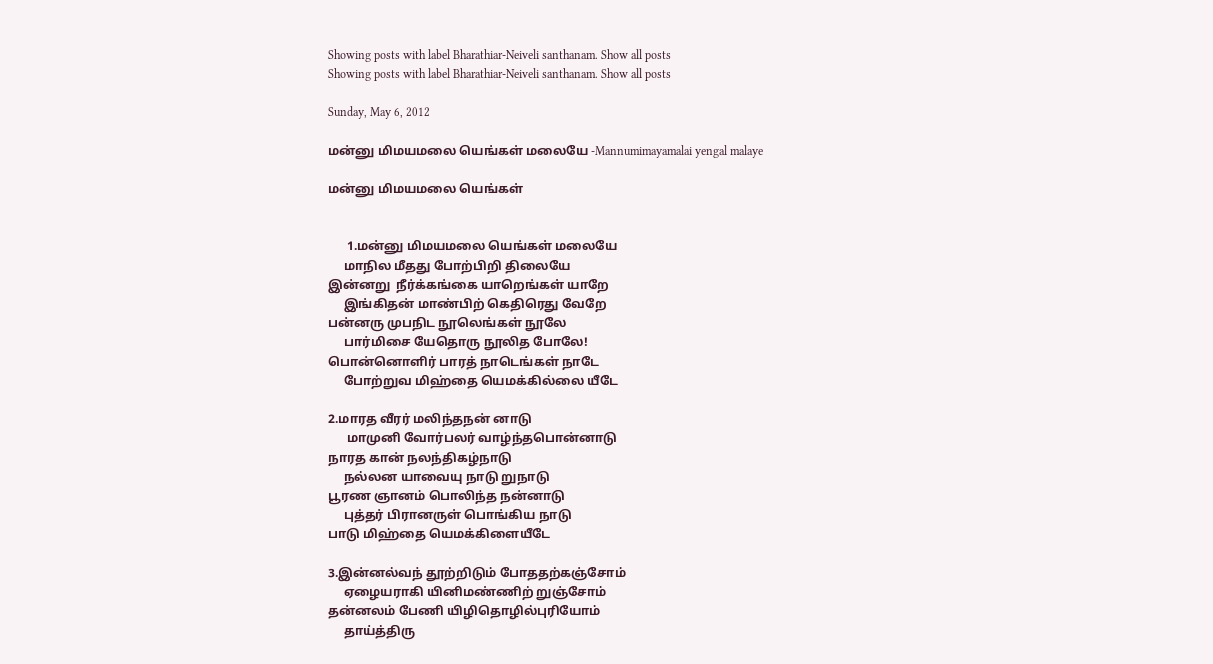Showing posts with label Bharathiar-Neiveli santhanam. Show all posts
Showing posts with label Bharathiar-Neiveli santhanam. Show all posts

Sunday, May 6, 2012

மன்னு மிமயமலை யெங்கள் மலையே -Mannumimayamalai yengal malaye

மன்னு மிமயமலை யெங்கள்


      1.மன்னு மிமயமலை யெங்கள் மலையே
     மாநில மீதது போற்பிறி திலையே
இன்னறு  நீர்க்கங்கை யாறெங்கள் யாறே
     இங்கிதன் மாண்பிற் கெதிரெது வேறே
பன்னரு முபநிட நூலெங்கள் நூலே
     பார்மிசை யேதொரு நூலித போலே!
பொன்னொளிர் பாரத் நாடெங்கள் நாடே
     போற்றுவ மிஹ்தை யெமக்கில்லை யீடே

2.மாரத வீரர் மலிந்தநன் னாடு
      மாமுனி வோர்பலர் வாழ்ந்தபொன்னாடு
நாரத கான் நலந்திகழ்நாடு
     நல்லன யாவையு நாடு றுநாடு
பூரண ஞானம் பொலிந்த நன்னாடு
     புத்தர் பிரானருள் பொங்கிய நாடு
பாடு மிஹ்தை யெமக்கிளையீடே

3.இன்னல்வந் தூற்றிடும் போததற்கஞ்சோம்
     ஏழையராகி யினிமண்ணிற் றுஞ்சோம்
தன்னலம் பேணி யிழிதொழில்புரியோம்
     தாய்த்திரு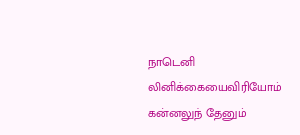நாடெனி லினிக்கையைவிரியோம்
கன்னலுந் தேனும்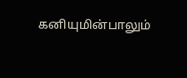கனியுமின்பாலும்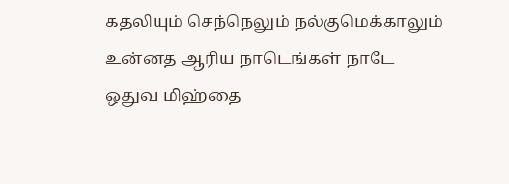கதலியும் செந்நெலும் நல்குமெக்காலும்
உன்னத ஆரிய நாடெங்கள் நாடே
ஒதுவ மிஹ்தை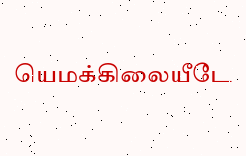யெமக்கிலையீடே